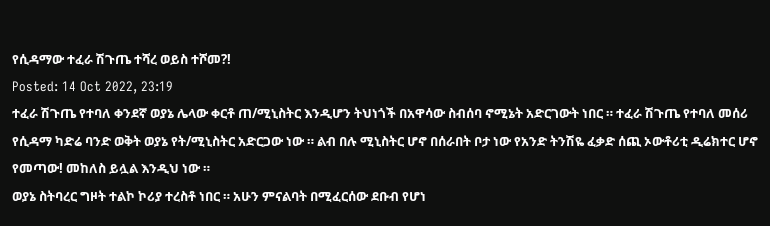የሲዳማው ተፈራ ሽጉጤ ተሻረ ወይስ ተሾመ?!
Posted: 14 Oct 2022, 23:19
ተፈራ ሽጉጤ የተባለ ቀንደኛ ወያኔ ሌላው ቀርቶ ጠ/ሚኒስትር እንዲሆን ትህነጎች በአዋሳው ስብሰባ ኖሚኔት አድርገውት ነበር ። ተፈራ ሽጉጤ የተባለ መሰሪ የሲዳማ ካድሬ ባንድ ወቅት ወያኔ የት/ሚኒስትር አድርጋው ነው ። ልብ በሉ ሚኒስትር ሆኖ በሰራበት ቦታ ነው የአንድ ትንሽዬ ፈቃድ ሰጪ ኦውቶሪቲ ዲሬክተር ሆኖ የመጣው! መከለስ ይሏል እንዲህ ነው ።
ወያኔ ስትባረር ግዞት ተልኮ ኮሪያ ተረስቶ ነበር ። አሁን ምናልባት በሚፈርሰው ደቡብ የሆነ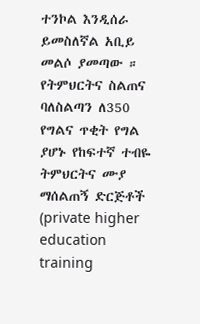ተንኮል እንዲሰራ ይመስለኛል አቢይ መልሶ ያመጣው ። የትምህርትና ስልጠና ባለስልጣን ለ350 የግልና ጥቂት የግል ያሆኑ የከፍተኛ ተብዬ ትምህርትና ሙያ ማሰልጠኝ ድርጅቶች (private higher education training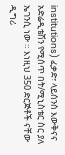institutions) ፈቃድ፣ ላይሰንስ እውቅናና አድሬዲቴሽን የሚሰጥ በት/ሚኒስቴር ስር ያለ ኤገንሲ ነው ። እነዚህ 350 ድርጅቶች ናቸው ዲግሪ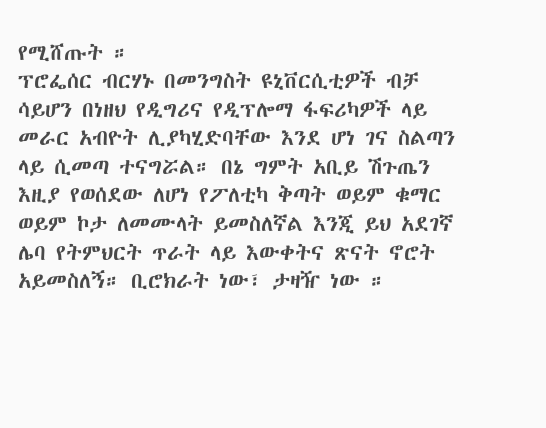የሚሸጡት ።
ፕሮፌሰር ብርሃኑ በመንግስት ዩኒቨርሲቲዎች ብቻ ሳይሆን በነዘህ የዲግሪና የዲፕሎማ ፋፍሪካዎች ላይ መራር አብዮት ሊያካሂድባቸው እንደ ሆነ ገና ስልጣን ላይ ሲመጣ ተናግሯል። በኔ ግምት አቢይ ሽጉጤን እዚያ የወሰደው ለሆነ የፖለቲካ ቅጣት ወይም ቁማር ወይም ኮታ ለመሙላት ይመስለኛል እንጂ ይህ አደገኛ ሌባ የትምህርት ጥራት ላይ እውቀትና ጽናት ኖሮት አይመስለኝ። ቢሮክራት ነው፣ ታዛዥ ነው ።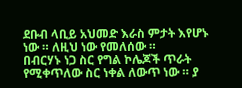ደቡብ ላቢይ አህመድ እራስ ምታት እየሆኑ ነው ። ለዚህ ነው የመለሰው ።
በብርሃኑ ነጋ ስር የግል ኮሌጆች ጥራት የሚቀጥለው ስር ነቀል ለውጥ ነው ። ያ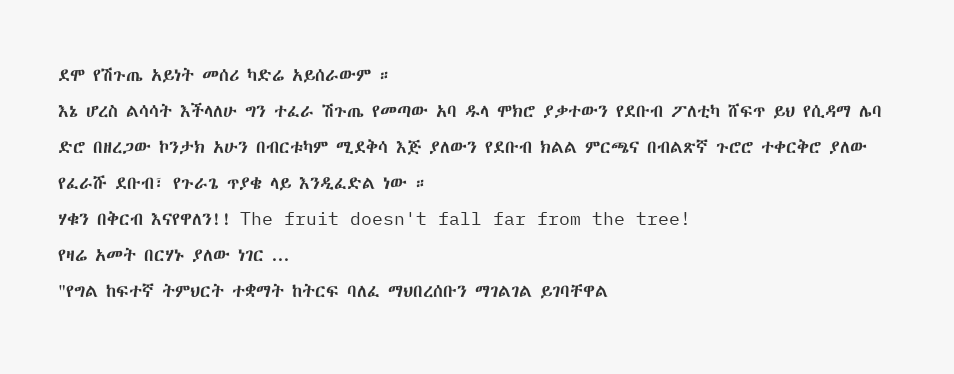ደሞ የሽጉጤ አይነት መሰሪ ካድሬ አይሰራውም ።
እኔ ሆረስ ልሳሳት እችላለሁ ግን ተፈራ ሽጉጤ የመጣው አባ ዱላ ሞክሮ ያቃተውን የደቡብ ፖለቲካ ሸፍጥ ይህ የሲዳማ ሌባ ድሮ በዘረጋው ኮንታክ አሁን በብርቱካም ሚደቅሳ እጅ ያለውን የደቡብ ክልል ምርጫና በብልጽኛ ጉሮሮ ተቀርቅሮ ያለው የፈራሹ ደቡብ፣ የጉራጌ ጥያቄ ላይ እንዲፈድል ነው ።
ሃቁን በቅርብ እናየዋለን!! The fruit doesn't fall far from the tree!
የዛሬ አመት በርሃኑ ያለው ነገር ...
"የግል ከፍተኛ ትምህርት ተቋማት ከትርፍ ባለፈ ማህበረሰቡን ማገልገል ይገባቸዋል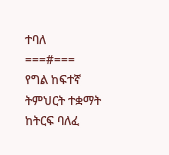ተባለ
===#===
የግል ከፍተኛ ትምህርት ተቋማት ከትርፍ ባለፈ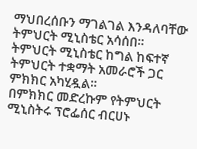ማህበረሰቡን ማገልገል እንዳለባቸው ትምህርት ሚኒስቴር አሳሰበ።
ትምህርት ሚኒስቴር ከግል ከፍተኛ ትምህርት ተቋማት አመራሮች ጋር ምክክር አካሂዷል።
በምክክር መድረኩም የትምህርት ሚኒስትሩ ፕሮፌሰር ብርሀኑ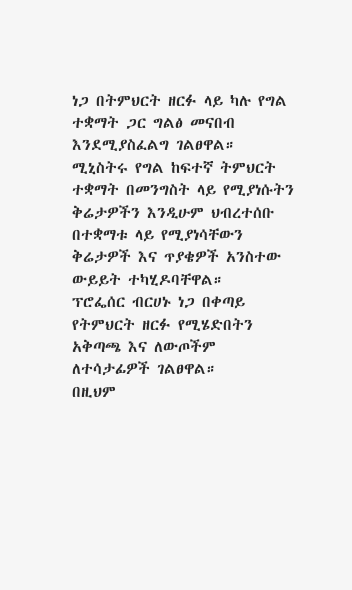ነጋ በትምህርት ዘርፉ ላይ ካሉ የግል ተቋማት ጋር ግልፅ መናበብ እንደሚያስፈልግ ገልፀዋል።
ሚኒስትሩ የግል ከፍተኛ ትምህርት ተቋማት በመንግስት ላይ የሚያነሱትን ቅሬታዎችን እንዲሁም ህብረተሰቡ በተቋማቱ ላይ የሚያነሳቸውን ቅሬታዎች እና ጥያቄዎች አንስተው ውይይት ተካሂዶባቸዋል።
ፕሮፌሰር ብርሀኑ ነጋ በቀጣይ የትምህርት ዘርፉ የሚሄድበትን አቅጣጫ እና ለውጦችም ለተሳታፊዎች ገልፀዋል።
በዚህም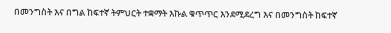በመንግስት እና በግል ከፍተኛ ትምህርት ተቋማት እኩል ቁጥጥር እንደሚደረግ እና በመንግስት ከፍተኛ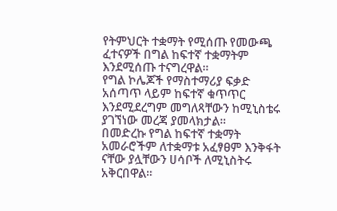የትምህርት ተቋማት የሚሰጡ የመውጫ ፈተናዎች በግል ከፍተኛ ተቋማትም እንደሚሰጡ ተናግረዋል።
የግል ኮሌጆች የማስተማሪያ ፍቃድ አሰጣጥ ላይም ከፍተኛ ቁጥጥር እንደሚደረግም መግለጻቸውን ከሚኒስቴሩ ያገኘነው መረጃ ያመላክታል።
በመድረኩ የግል ከፍተኛ ተቋማት አመራሮችም ለተቋማቱ አፈፃፀም እንቅፋት ናቸው ያሏቸውን ሀሳቦች ለሚኒስትሩ አቅርበዋል።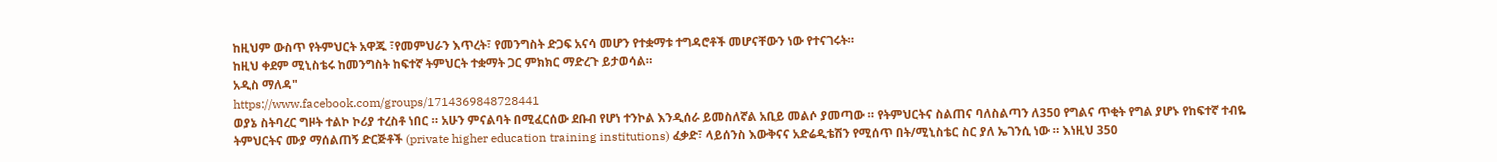ከዚህም ውስጥ የትምህርት አዋጁ ፣የመምህራን እጥረት፣ የመንግስት ድጋፍ አናሳ መሆን የተቋማቱ ተግዳሮቶች መሆናቸውን ነው የተናገሩት።
ከዚህ ቀደም ሚኒስቴሩ ከመንግስት ከፍተኛ ትምህርት ተቋማት ጋር ምክክር ማድረጉ ይታወሳል።
አዲስ ማለዳ"
https://www.facebook.com/groups/1714369848728441
ወያኔ ስትባረር ግዞት ተልኮ ኮሪያ ተረስቶ ነበር ። አሁን ምናልባት በሚፈርሰው ደቡብ የሆነ ተንኮል እንዲሰራ ይመስለኛል አቢይ መልሶ ያመጣው ። የትምህርትና ስልጠና ባለስልጣን ለ350 የግልና ጥቂት የግል ያሆኑ የከፍተኛ ተብዬ ትምህርትና ሙያ ማሰልጠኝ ድርጅቶች (private higher education training institutions) ፈቃድ፣ ላይሰንስ እውቅናና አድሬዲቴሽን የሚሰጥ በት/ሚኒስቴር ስር ያለ ኤገንሲ ነው ። እነዚህ 350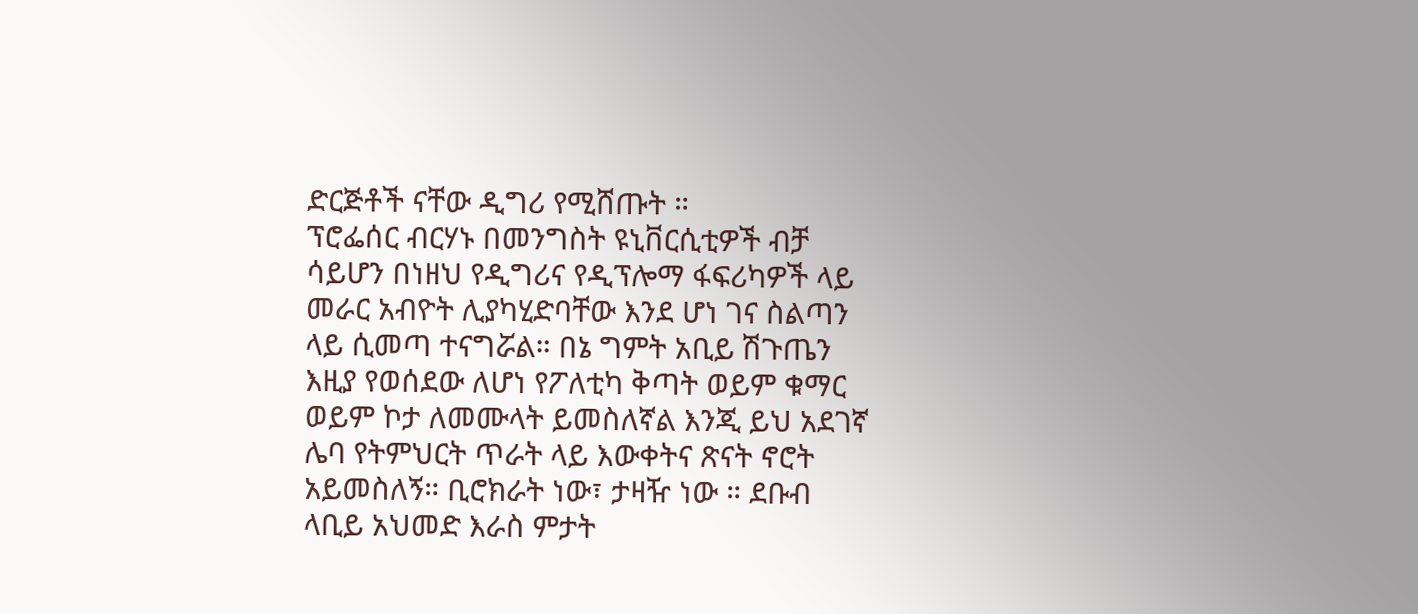ድርጅቶች ናቸው ዲግሪ የሚሸጡት ።
ፕሮፌሰር ብርሃኑ በመንግስት ዩኒቨርሲቲዎች ብቻ ሳይሆን በነዘህ የዲግሪና የዲፕሎማ ፋፍሪካዎች ላይ መራር አብዮት ሊያካሂድባቸው እንደ ሆነ ገና ስልጣን ላይ ሲመጣ ተናግሯል። በኔ ግምት አቢይ ሽጉጤን እዚያ የወሰደው ለሆነ የፖለቲካ ቅጣት ወይም ቁማር ወይም ኮታ ለመሙላት ይመስለኛል እንጂ ይህ አደገኛ ሌባ የትምህርት ጥራት ላይ እውቀትና ጽናት ኖሮት አይመስለኝ። ቢሮክራት ነው፣ ታዛዥ ነው ። ደቡብ ላቢይ አህመድ እራስ ምታት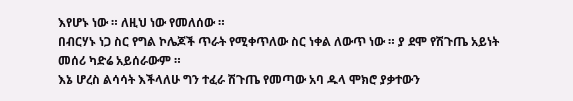እየሆኑ ነው ። ለዚህ ነው የመለሰው ።
በብርሃኑ ነጋ ስር የግል ኮሌጆች ጥራት የሚቀጥለው ስር ነቀል ለውጥ ነው ። ያ ደሞ የሽጉጤ አይነት መሰሪ ካድሬ አይሰራውም ።
እኔ ሆረስ ልሳሳት እችላለሁ ግን ተፈራ ሽጉጤ የመጣው አባ ዱላ ሞክሮ ያቃተውን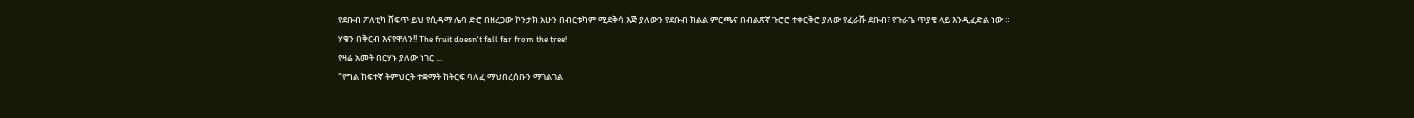የደቡብ ፖለቲካ ሸፍጥ ይህ የሲዳማ ሌባ ድሮ በዘረጋው ኮንታክ አሁን በብርቱካም ሚደቅሳ እጅ ያለውን የደቡብ ክልል ምርጫና በብልጽኛ ጉሮሮ ተቀርቅሮ ያለው የፈራሹ ደቡብ፣ የጉራጌ ጥያቄ ላይ እንዲፈድል ነው ።
ሃቁን በቅርብ እናየዋለን!! The fruit doesn't fall far from the tree!
የዛሬ አመት በርሃኑ ያለው ነገር ...
"የግል ከፍተኛ ትምህርት ተቋማት ከትርፍ ባለፈ ማህበረሰቡን ማገልገል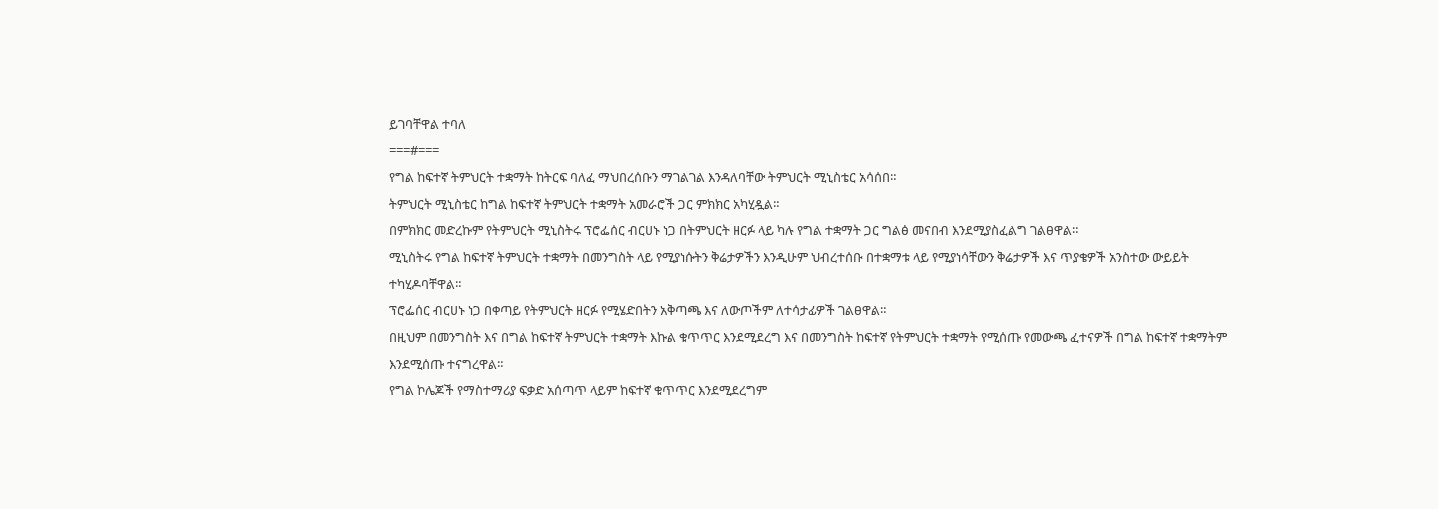ይገባቸዋል ተባለ
===#===
የግል ከፍተኛ ትምህርት ተቋማት ከትርፍ ባለፈ ማህበረሰቡን ማገልገል እንዳለባቸው ትምህርት ሚኒስቴር አሳሰበ።
ትምህርት ሚኒስቴር ከግል ከፍተኛ ትምህርት ተቋማት አመራሮች ጋር ምክክር አካሂዷል።
በምክክር መድረኩም የትምህርት ሚኒስትሩ ፕሮፌሰር ብርሀኑ ነጋ በትምህርት ዘርፉ ላይ ካሉ የግል ተቋማት ጋር ግልፅ መናበብ እንደሚያስፈልግ ገልፀዋል።
ሚኒስትሩ የግል ከፍተኛ ትምህርት ተቋማት በመንግስት ላይ የሚያነሱትን ቅሬታዎችን እንዲሁም ህብረተሰቡ በተቋማቱ ላይ የሚያነሳቸውን ቅሬታዎች እና ጥያቄዎች አንስተው ውይይት ተካሂዶባቸዋል።
ፕሮፌሰር ብርሀኑ ነጋ በቀጣይ የትምህርት ዘርፉ የሚሄድበትን አቅጣጫ እና ለውጦችም ለተሳታፊዎች ገልፀዋል።
በዚህም በመንግስት እና በግል ከፍተኛ ትምህርት ተቋማት እኩል ቁጥጥር እንደሚደረግ እና በመንግስት ከፍተኛ የትምህርት ተቋማት የሚሰጡ የመውጫ ፈተናዎች በግል ከፍተኛ ተቋማትም እንደሚሰጡ ተናግረዋል።
የግል ኮሌጆች የማስተማሪያ ፍቃድ አሰጣጥ ላይም ከፍተኛ ቁጥጥር እንደሚደረግም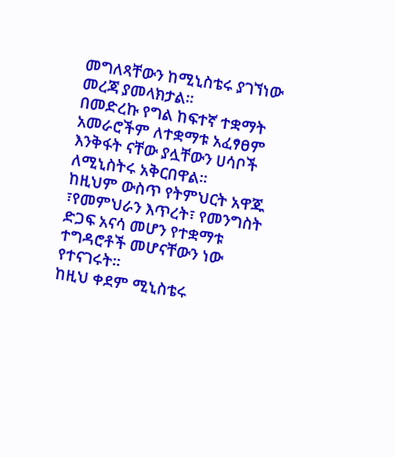መግለጻቸውን ከሚኒስቴሩ ያገኘነው መረጃ ያመላክታል።
በመድረኩ የግል ከፍተኛ ተቋማት አመራሮችም ለተቋማቱ አፈፃፀም እንቅፋት ናቸው ያሏቸውን ሀሳቦች ለሚኒስትሩ አቅርበዋል።
ከዚህም ውስጥ የትምህርት አዋጁ ፣የመምህራን እጥረት፣ የመንግስት ድጋፍ አናሳ መሆን የተቋማቱ ተግዳሮቶች መሆናቸውን ነው የተናገሩት።
ከዚህ ቀደም ሚኒስቴሩ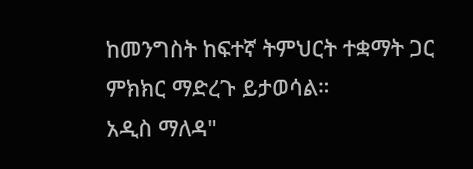ከመንግስት ከፍተኛ ትምህርት ተቋማት ጋር ምክክር ማድረጉ ይታወሳል።
አዲስ ማለዳ"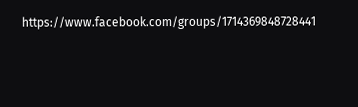https://www.facebook.com/groups/1714369848728441